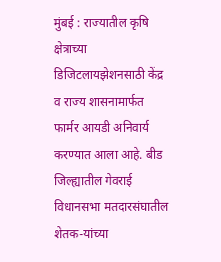मुंबई : राज्यातील कृषि क्षेत्राच्या डिजिटलायझेशनसाठी केंद्र व राज्य शासनामार्फत फार्मर आयडी अनिवार्य करण्यात आला आहे. बीड जिल्ह्यातील गेवराई विधानसभा मतदारसंघातील शेतक-यांच्या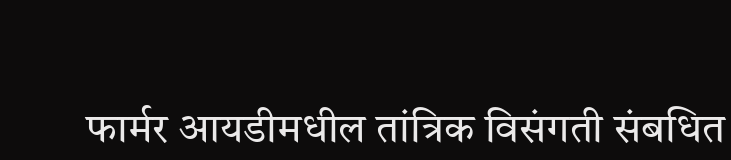फार्मर आयडीमधील तांत्रिक विसंगती संबधित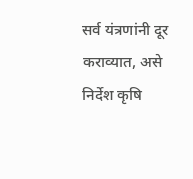सर्व यंत्रणांनी दूर कराव्यात, असे निर्देश कृषि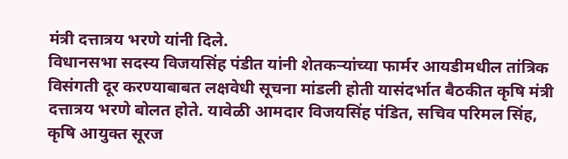मंत्री दत्तात्रय भरणे यांनी दिले.
विधानसभा सदस्य विजयसिंह पंडीत यांनी शेतकऱ्यांच्या फार्मर आयडीमधील तांत्रिक विसंगती दूर करण्याबाबत लक्षवेधी सूचना मांडली होती यासंदर्भात बैठकीत कृषि मंत्री दत्तात्रय भरणे बोलत होते. यावेळी आमदार विजयसिंह पंडित, सचिव परिमल सिंह, कृषि आयुक्त सूरज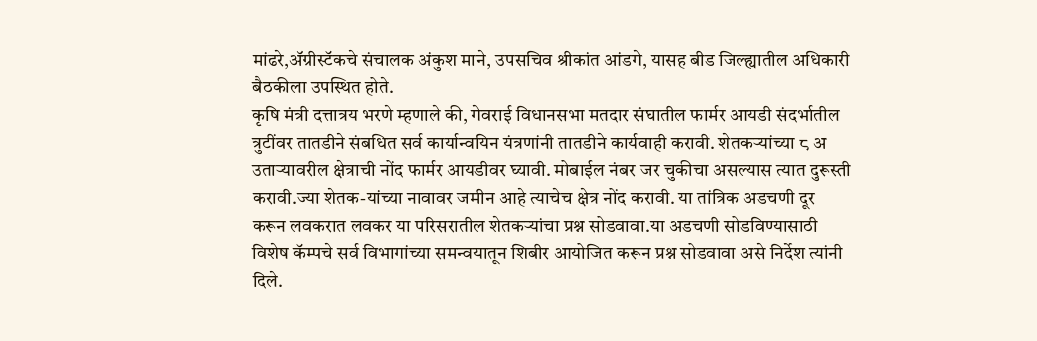मांढरे,ॲग्रीस्टॅकचे संचालक अंकुश माने, उपसचिव श्रीकांत आंडगे, यासह बीड जिल्ह्यातील अधिकारी बैठकीला उपस्थित होते.
कृषि मंत्री दत्तात्रय भरणे म्हणाले की, गेवराई विधानसभा मतदार संघातील फार्मर आयडी संदर्भातील त्रुटींवर तातडीने संबधित सर्व कार्यान्वयिन यंत्रणांनी तातडीने कार्यवाही करावी. शेतकऱ्यांच्या ८ अ उताऱ्यावरील क्षेत्राची नोंद फार्मर आयडीवर घ्यावी. मोबाईल नंबर जर चुकीचा असल्यास त्यात दुरूस्ती करावी.ज्या शेतक-यांच्या नावावर जमीन आहे त्याचेच क्षेत्र नोंद करावी. या तांत्रिक अडचणी दूर करून लवकरात लवकर या परिसरातील शेतकऱ्यांचा प्रश्न सोडवावा.या अडचणी सोडविण्यासाठी विशेष कॅम्पचे सर्व विभागांच्या समन्वयातून शिबीर आयोजित करून प्रश्न सोडवावा असे निर्देश त्यांनी दिले.